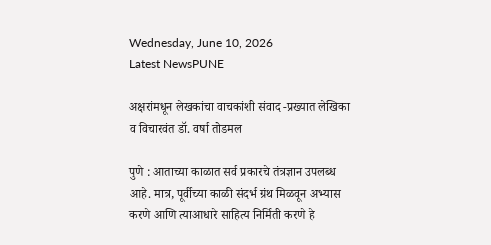Wednesday, June 10, 2026
Latest NewsPUNE

अक्षरांमधून लेखकांचा वाचकांशी संवाद -प्रख्यात लेखिका व विचारवंत डॉ. वर्षा तोडमल

पुणे : आताच्या काळात सर्व प्रकारचे तंत्रज्ञान उपलब्ध आहे. मात्र, पूर्वीच्या काळी संदर्भ ग्रंथ मिळवून अभ्यास करणे आणि त्याआधारे साहित्य निर्मिती करणे हे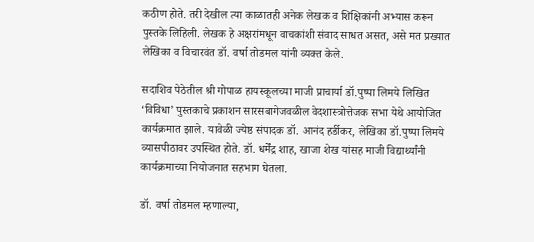कठीण होते. तरी देखील त्या काळातही अनेक लेखक व शिक्षिकांनी अभ्यास करून पुस्तके लिहिली. लेखक हे अक्षरांमधून वाचकांशी संवाद साधत असत, असे मत प्रख्यात लेखिका व विचारवंत डॉ. वर्षा तोडमल यांनी व्यक्त केले.

सदाशिव पेठेतील श्री गोपाळ हायस्कूलच्या माजी प्राचार्या डॉ.पुष्पा लिमये लिखित ‘विविधा’ पुस्तकाचे प्रकाशन सारसबागेजवळील वेदशास्त्रोत्तेजक सभा येथे आयोजित कार्यक्रमात झाले. यावेळी ज्येष्ठ संपादक डॉ. आनंद हर्डीकर, लेखिका डॉ.पुष्पा लिमये व्यासपीठावर उपस्थित होते. डॉ. धर्मेंद्र शाह, खाजा शेख यांसह माजी विद्यार्थ्यांनी कार्यक्रमाच्या नियोजनात सहभाग घेतला.

डॉ. वर्षा तोडमल म्हणाल्या,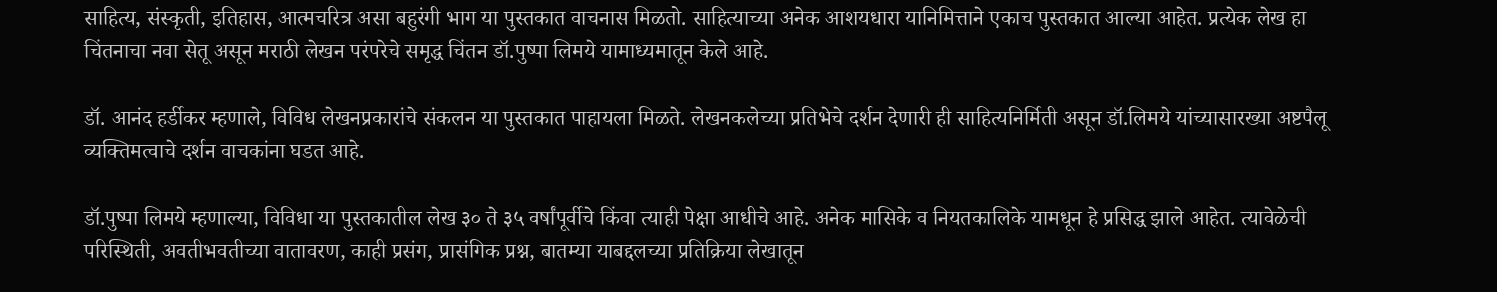साहित्य, संस्कृती, इतिहास, आत्मचरित्र असा बहुरंगी भाग या पुस्तकात वाचनास मिळतो. साहित्याच्या अनेक आशयधारा यानिमित्ताने एकाच पुस्तकात आल्या आहेत. प्रत्येक लेख हा चिंतनाचा नवा सेतू असून मराठी लेखन परंपरेचे समृद्ध चिंतन डॉ.पुष्पा लिमये यामाध्यमातून केले आहे.

डॉ. आनंद हर्डीकर म्हणाले, विविध लेखनप्रकारांचे संकलन या पुस्तकात पाहायला मिळते. लेखनकलेच्या प्रतिभेचे दर्शन देणारी ही साहित्यनिर्मिती असून डॉ.लिमये यांच्यासारख्या अष्टपैलू व्यक्तिमत्वाचे दर्शन वाचकांना घडत आहे.

डॉ.पुष्पा लिमये म्हणाल्या, विविधा या पुस्तकातील लेख ३० ते ३५ वर्षांपूर्वीचे किंवा त्याही पेक्षा आधीचे आहे. अनेक मासिके व नियतकालिके यामधून हे प्रसिद्ध झाले आहेत. त्यावेळेची परिस्थिती, अवतीभवतीच्या वातावरण, काही प्रसंग, प्रासंगिक प्रश्न, बातम्या याबद्दलच्या प्रतिक्रिया लेखातून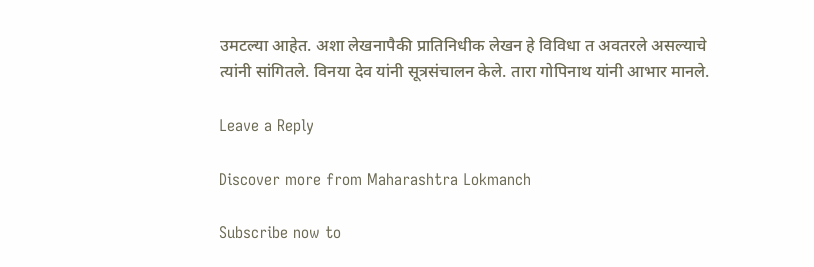उमटल्या आहेत. अशा लेखनापैकी प्रातिनिधीक लेखन हे विविधा त अवतरले असल्याचे त्यांनी सांगितले. विनया देव यांनी सूत्रसंचालन केले. तारा गोपिनाथ यांनी आभार मानले.

Leave a Reply

Discover more from Maharashtra Lokmanch

Subscribe now to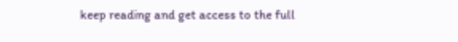keep reading and get access to the full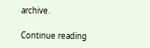archive.

Continue reading